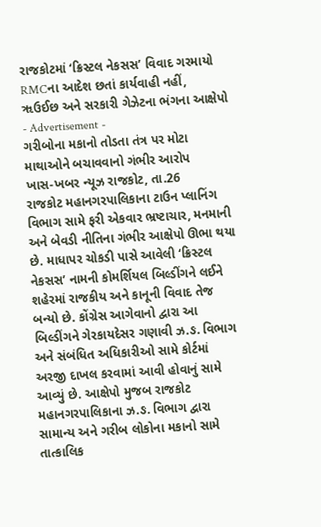રાજકોટમાં ‘ક્રિસ્ટલ નેકસસ’ વિવાદ ગરમાયો
RMCના આદેશ છતાં કાર્યવાહી નહીં, ૠઉઈછ અને સરકારી ગેઝેટના ભંગના આક્ષેપો
- Advertisement -
ગરીબોના મકાનો તોડતા તંત્ર પર મોટા માથાઓને બચાવવાનો ગંભીર આરોપ
ખાસ-ખબર ન્યૂઝ રાજકોટ, તા.26
રાજકોટ મહાનગરપાલિકાના ટાઉન પ્લાનિંગ વિભાગ સામે ફરી એકવાર ભ્રષ્ટાચાર, મનમાની અને બેવડી નીતિના ગંભીર આક્ષેપો ઊભા થયા છે. માધાપર ચોકડી પાસે આવેલી ‘ક્રિસ્ટલ નેકસસ’ નામની કોમર્શિયલ બિલ્ડીંગને લઈને શહેરમાં રાજકીય અને કાનૂની વિવાદ તેજ બન્યો છે. કોંગ્રેસ આગેવાનો દ્વારા આ બિલ્ડીંગને ગેરકાયદેસર ગણાવી ઝ.ઙ. વિભાગ અને સંબંધિત અધિકારીઓ સામે કોર્ટમાં અરજી દાખલ કરવામાં આવી હોવાનું સામે આવ્યું છે. આક્ષેપો મુજબ રાજકોટ મહાનગરપાલિકાના ઝ.ઙ. વિભાગ દ્વારા સામાન્ય અને ગરીબ લોકોના મકાનો સામે તાત્કાલિક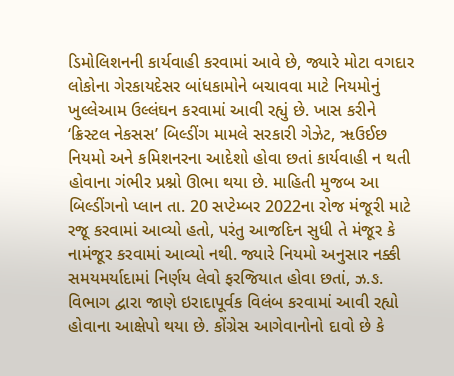ડિમોલિશનની કાર્યવાહી કરવામાં આવે છે, જ્યારે મોટા વગદાર લોકોના ગેરકાયદેસર બાંધકામોને બચાવવા માટે નિયમોનું ખુલ્લેઆમ ઉલ્લંઘન કરવામાં આવી રહ્યું છે. ખાસ કરીને ‘ક્રિસ્ટલ નેકસસ’ બિલ્ડીંગ મામલે સરકારી ગેઝેટ, ૠઉઈછ નિયમો અને કમિશનરના આદેશો હોવા છતાં કાર્યવાહી ન થતી હોવાના ગંભીર પ્રશ્નો ઊભા થયા છે. માહિતી મુજબ આ બિલ્ડીંગનો પ્લાન તા. 20 સપ્ટેમ્બર 2022ના રોજ મંજૂરી માટે રજૂ કરવામાં આવ્યો હતો, પરંતુ આજદિન સુધી તે મંજૂર કે નામંજૂર કરવામાં આવ્યો નથી. જ્યારે નિયમો અનુસાર નક્કી સમયમર્યાદામાં નિર્ણય લેવો ફરજિયાત હોવા છતાં, ઝ.ઙ. વિભાગ દ્વારા જાણે ઇરાદાપૂર્વક વિલંબ કરવામાં આવી રહ્યો હોવાના આક્ષેપો થયા છે. કોંગ્રેસ આગેવાનોનો દાવો છે કે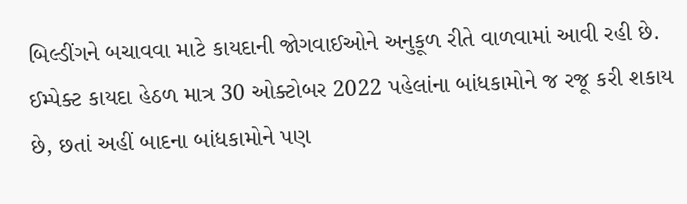બિલ્ડીંગને બચાવવા માટે કાયદાની જોગવાઈઓને અનુકૂળ રીતે વાળવામાં આવી રહી છે. ઈમ્પેક્ટ કાયદા હેઠળ માત્ર 30 ઓક્ટોબર 2022 પહેલાંના બાંધકામોને જ રજૂ કરી શકાય છે, છતાં અહીં બાદના બાંધકામોને પણ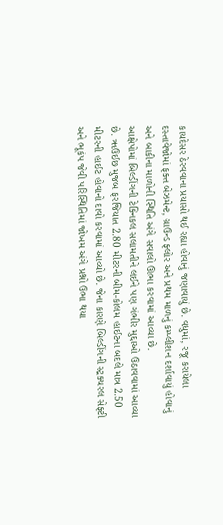કાયદેસર ઠેરવવાના પ્રયાસો થઈ રહ્યા હોવાનું જણાવાયું છે. વધુમાં, રજૂ કરાયેલા દસ્તાવેજોમાં ફક્ત બેઝમેન્ટ, ગ્રાઉન્ડ ફ્લોર અને પ્રથમ માળનું કમ્પ્લીશન દર્શાવાયું હોવાનું અને બાકીના માળોની સ્થિતિ અંગે સવાલો ઊભા કરવામાં આવ્યા છે.
આક્ષેપોમાં બિલ્ડીંગની ટેક્નિકલ સલામતીને લઈને પણ ગંભીર મુદ્દાઓ ઉઠાવવામાં આવ્યા છે. ૠઉઈછ મુજબ ફરજિયાત 2.80 મીટરની બીમ-કોલમ હાઈટના બદલે માત્ર 2.50 મીટરની હાઈટ હોવાનો દાવો કરવામાં આવ્યો છે. જેના કારણે બિલ્ડીંગની સ્ટ્રક્ચરલ સેફ્ટી અને ભૂકંપ જેવી પરિસ્થિતિમાં જોખમ અંગે પ્રશ્નો ઉભા થયા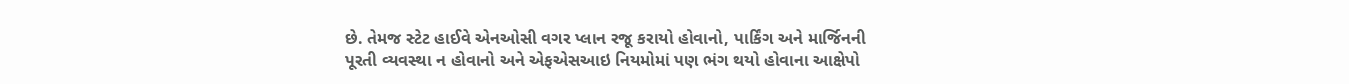છે. તેમજ સ્ટેટ હાઈવે એનઓસી વગર પ્લાન રજૂ કરાયો હોવાનો, પાર્કિંગ અને માર્જિનની પૂરતી વ્યવસ્થા ન હોવાનો અને એફએસઆઇ નિયમોમાં પણ ભંગ થયો હોવાના આક્ષેપો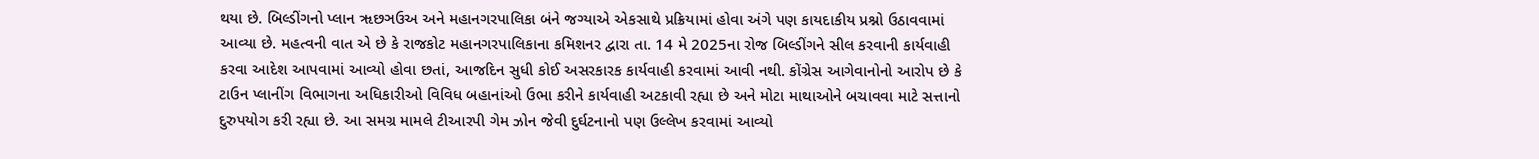થયા છે. બિલ્ડીંગનો પ્લાન ૠછઞઉઅ અને મહાનગરપાલિકા બંને જગ્યાએ એકસાથે પ્રક્રિયામાં હોવા અંગે પણ કાયદાકીય પ્રશ્નો ઉઠાવવામાં આવ્યા છે. મહત્વની વાત એ છે કે રાજકોટ મહાનગરપાલિકાના કમિશનર દ્વારા તા. 14 મે 2025ના રોજ બિલ્ડીંગને સીલ કરવાની કાર્યવાહી કરવા આદેશ આપવામાં આવ્યો હોવા છતાં, આજદિન સુધી કોઈ અસરકારક કાર્યવાહી કરવામાં આવી નથી. કોંગ્રેસ આગેવાનોનો આરોપ છે કે ટાઉન પ્લાનીંગ વિભાગના અધિકારીઓ વિવિધ બહાનાંઓ ઉભા કરીને કાર્યવાહી અટકાવી રહ્યા છે અને મોટા માથાઓને બચાવવા માટે સત્તાનો દુરુપયોગ કરી રહ્યા છે. આ સમગ્ર મામલે ટીઆરપી ગેમ ઝોન જેવી દુર્ઘટનાનો પણ ઉલ્લેખ કરવામાં આવ્યો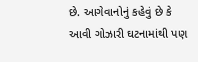છે. આગેવાનોનું કહેવું છે કે આવી ગોઝારી ઘટનામાંથી પણ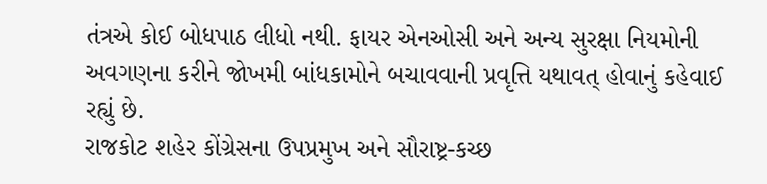તંત્રએ કોઈ બોધપાઠ લીધો નથી. ફાયર એનઓસી અને અન્ય સુરક્ષા નિયમોની અવગણના કરીને જોખમી બાંધકામોને બચાવવાની પ્રવૃત્તિ યથાવત્ હોવાનું કહેવાઈ રહ્યું છે.
રાજકોટ શહેર કોંગ્રેસના ઉપપ્રમુખ અને સૌરાષ્ટ્ર-કચ્છ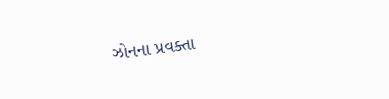ઝોનના પ્રવક્તા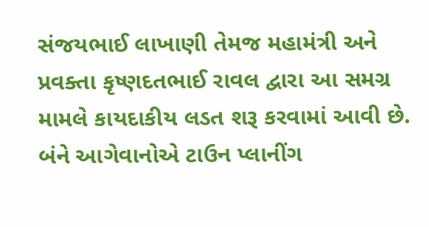સંજયભાઈ લાખાણી તેમજ મહામંત્રી અને પ્રવક્તા કૃષ્ણદતભાઈ રાવલ દ્વારા આ સમગ્ર મામલે કાયદાકીય લડત શરૂ કરવામાં આવી છે. બંને આગેવાનોએ ટાઉન પ્લાનીંગ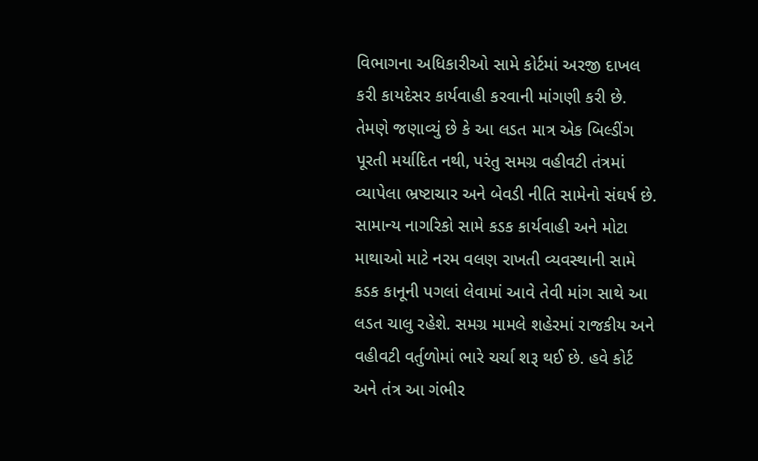વિભાગના અધિકારીઓ સામે કોર્ટમાં અરજી દાખલ કરી કાયદેસર કાર્યવાહી કરવાની માંગણી કરી છે. તેમણે જણાવ્યું છે કે આ લડત માત્ર એક બિલ્ડીંગ પૂરતી મર્યાદિત નથી, પરંતુ સમગ્ર વહીવટી તંત્રમાં વ્યાપેલા ભ્રષ્ટાચાર અને બેવડી નીતિ સામેનો સંઘર્ષ છે. સામાન્ય નાગરિકો સામે કડક કાર્યવાહી અને મોટા માથાઓ માટે નરમ વલણ રાખતી વ્યવસ્થાની સામે કડક કાનૂની પગલાં લેવામાં આવે તેવી માંગ સાથે આ લડત ચાલુ રહેશે. સમગ્ર મામલે શહેરમાં રાજકીય અને વહીવટી વર્તુળોમાં ભારે ચર્ચા શરૂ થઈ છે. હવે કોર્ટ અને તંત્ર આ ગંભીર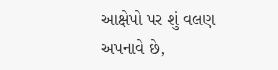આક્ષેપો પર શું વલણ અપનાવે છે,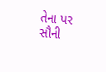તેના પર સૌની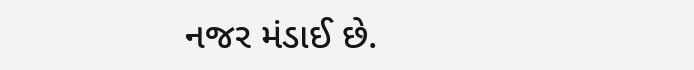નજર મંડાઈ છે.